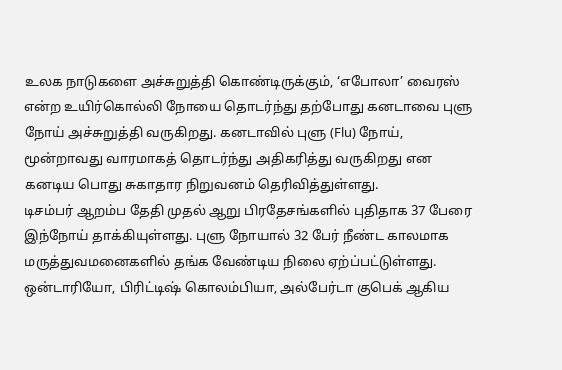உலக நாடுகளை அச்சுறுத்தி கொண்டிருக்கும், ‘எபோலா’ வைரஸ் என்ற உயிர்கொல்லி நோயை தொடர்ந்து தற்போது கனடாவை புளு நோய் அச்சுறுத்தி வருகிறது. கனடாவில் புளு (Flu) நோய், மூன்றாவது வாரமாகத் தொடர்ந்து அதிகரித்து வருகிறது என கனடிய பொது சுகாதார நிறுவனம் தெரிவித்துள்ளது.
டிசம்பர் ஆறம்ப தேதி முதல் ஆறு பிரதேசங்களில் புதிதாக 37 பேரை இந்நோய் தாக்கியுள்ளது. புளு நோயால் 32 பேர் நீண்ட காலமாக மருத்துவமனைகளில் தங்க வேண்டிய நிலை ஏற்ப்பட்டுள்ளது.
ஒன்டாரியோ, பிரிட்டிஷ் கொலம்பியா, அல்பேர்டா குபெக் ஆகிய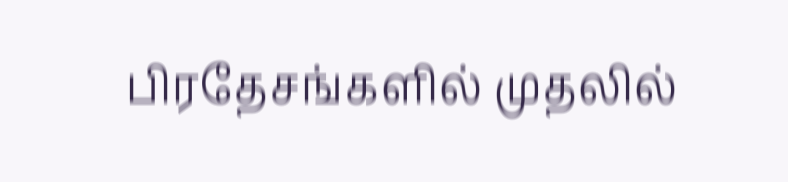பிரதேசங்களில் முதலில்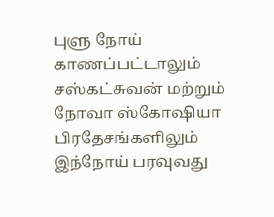புளு நோய் காணப்பட்டாலும் சஸ்கட்சுவன் மற்றும் நோவா ஸ்கோஷியா பிரதேசங்களிலும் இந்நோய் பரவுவது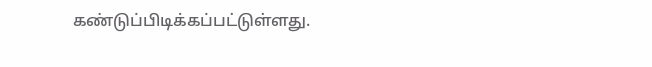கண்டுப்பிடிக்கப்பட்டுள்ளது.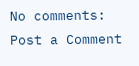No comments:
Post a Comment